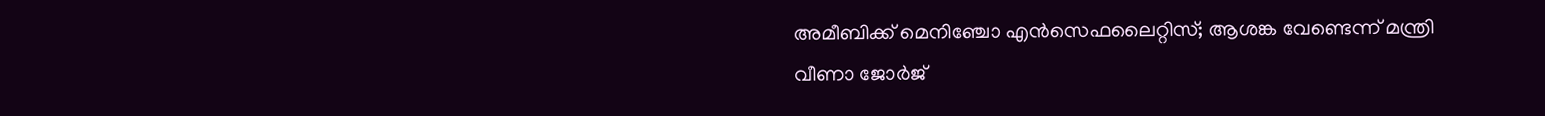അമീബിക്ക് മെനിഞ്ചോ എന്‍സെഫലൈറ്റിസ്; ആശങ്ക വേണ്ടെന്ന് മന്ത്രി വീണാ ജോര്‍ജ്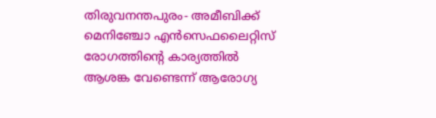തിരുവനന്തപുരം- അമീബിക്ക് മെനിഞ്ചോ എന്‍സെഫലൈറ്റിസ് രോഗത്തിന്റെ കാര്യത്തില്‍ ആശങ്ക വേണ്ടെന്ന് ആരോഗ്യ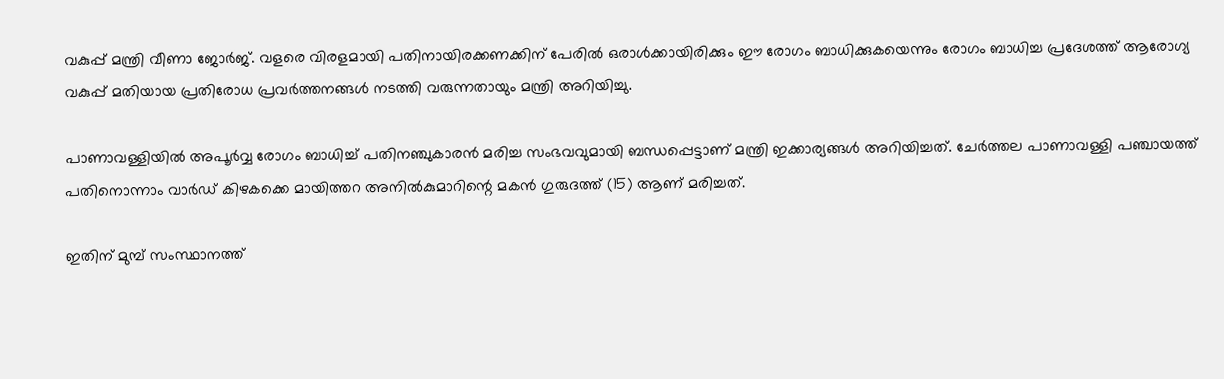വകുപ്പ് മന്ത്രി വീണാ ജോര്‍ജ്. വളരെ വിരളമായി പതിനായിരക്കണക്കിന് പേരില്‍ ഒരാള്‍ക്കായിരിക്കും ഈ രോഗം ബാധിക്കുകയെന്നും രോഗം ബാധിച്ച പ്രദേശത്ത് ആരോഗ്യ വകുപ്പ് മതിയായ പ്രതിരോധ പ്രവര്‍ത്തനങ്ങള്‍ നടത്തി വരുന്നതായും മന്ത്രി അറിയിച്ചു.

പാണാവള്ളിയില്‍ അപൂര്‍വ്വ രോഗം ബാധിച്ച് പതിനഞ്ചുകാരന്‍ മരിച്ച സംഭവവുമായി ബന്ധപ്പെട്ടാണ് മന്ത്രി ഇക്കാര്യങ്ങള്‍ അറിയിച്ചത്. ചേര്‍ത്തല പാണാവള്ളി പഞ്ചായത്ത് പതിനൊന്നാം വാര്‍ഡ് കിഴകക്കെ മായിത്തറ അനില്‍കുമാറിന്റെ മകന്‍ ഗുരുദത്ത് (15) ആണ് മരിച്ചത്.

ഇതിന് മുമ്പ് സംസ്ഥാനത്ത്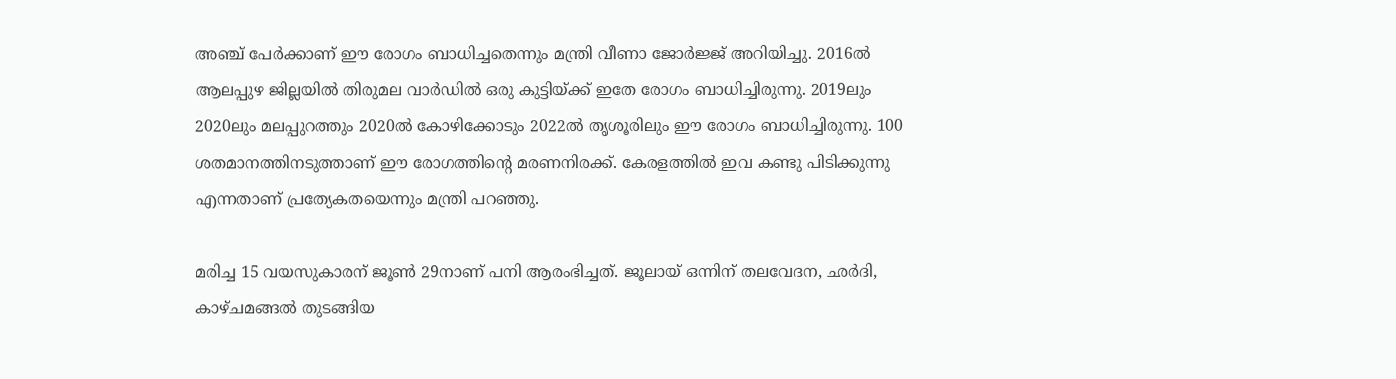അഞ്ച് പേര്‍ക്കാണ് ഈ രോഗം ബാധിച്ചതെന്നും മന്ത്രി വീണാ ജോര്‍ജ്ജ് അറിയിച്ചു. 2016ല്‍ ആലപ്പുഴ ജില്ലയില്‍ തിരുമല വാര്‍ഡില്‍ ഒരു കുട്ടിയ്ക്ക് ഇതേ രോഗം ബാധിച്ചിരുന്നു. 2019ലും 2020ലും മലപ്പുറത്തും 2020ല്‍ കോഴിക്കോടും 2022ല്‍ തൃശൂരിലും ഈ രോഗം ബാധിച്ചിരുന്നു. 100 ശതമാനത്തിനടുത്താണ് ഈ രോഗത്തിന്റെ മരണനിരക്ക്. കേരളത്തില്‍ ഇവ കണ്ടു പിടിക്കുന്നു എന്നതാണ് പ്രത്യേകതയെന്നും മന്ത്രി പറഞ്ഞു.

മരിച്ച 15 വയസുകാരന് ജൂണ്‍ 29നാണ് പനി ആരംഭിച്ചത്. ജൂലായ് ഒന്നിന് തലവേദന, ഛര്‍ദി, കാഴ്ചമങ്ങല്‍ തുടങ്ങിയ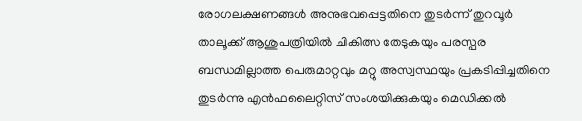രോഗലക്ഷണങ്ങള്‍ അനുഭവപ്പെട്ടതിനെ തുടര്‍ന്ന് തുറവൂര്‍ താലൂക്ക് ആശുപത്രിയില്‍ ചികിത്സ തേടുകയും പരസ്പര ബന്ധമില്ലാത്ത പെരുമാറ്റവും മറ്റു അസ്വസ്ഥയും പ്രകടിപ്പിച്ചതിനെ തുടര്‍ന്നു എന്‍ഫലൈറ്റിസ് സംശയിക്കുകയും മെഡിക്കല്‍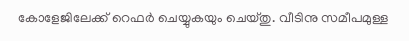കോളേജിലേക്ക് റെഫര്‍ ചെയ്യുകയും ചെയ്തു. വീടിനു സമീപമുള്ള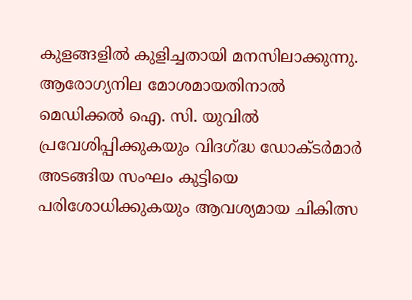കുളങ്ങളില്‍ കുളിച്ചതായി മനസിലാക്കുന്നു. ആരോഗ്യനില മോശമായതിനാല്‍ മെഡിക്കല്‍ ഐ. സി. യുവില്‍ പ്രവേശിപ്പിക്കുകയും വിദഗ്ദ്ധ ഡോക്ടര്‍മാര്‍ അടങ്ങിയ സംഘം കുട്ടിയെ പരിശോധിക്കുകയും ആവശ്യമായ ചികിത്സ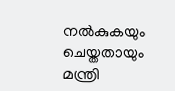നല്‍കുകയും ചെയ്തതായും മന്ത്രി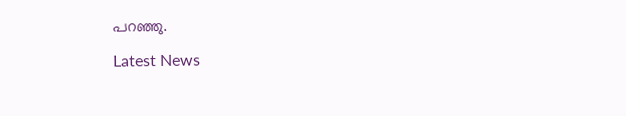പറഞ്ഞു.

Latest News